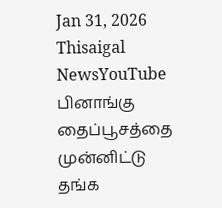Jan 31, 2026
Thisaigal NewsYouTube
பினாங்கு தைப்பூசத்தை முன்னிட்டு தங்க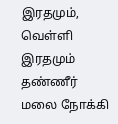இரதமும், வெள்ளி இரதமும் தண்ணீர் மலை நோக்கி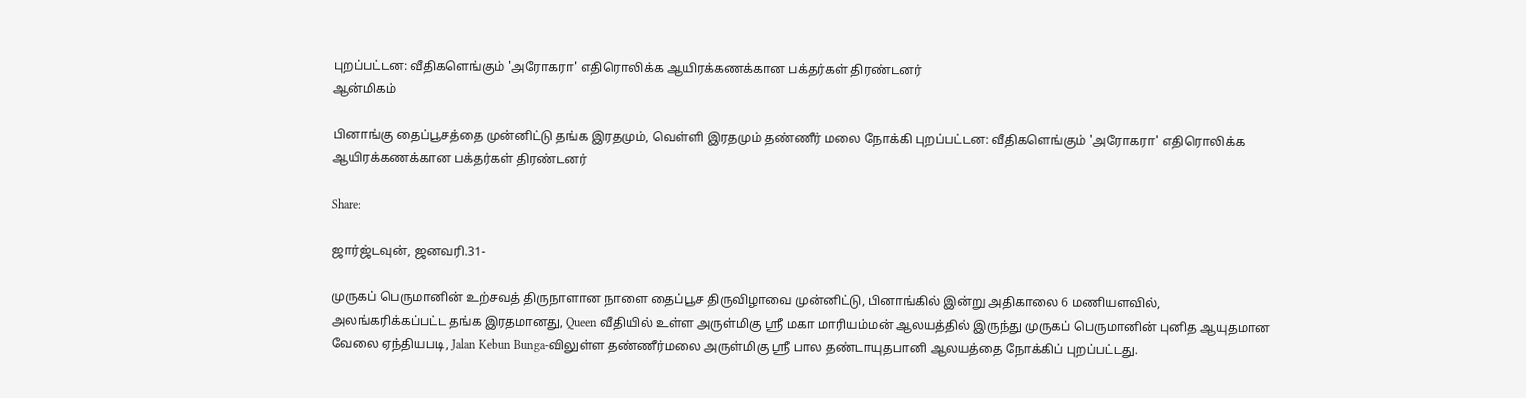புறப்பட்டன: வீதிகளெங்கும் 'அரோகரா' எதிரொலிக்க ஆயிரக்கணக்கான பக்தர்கள் திரண்டனர்
ஆன்மிகம்

பினாங்கு தைப்பூசத்தை முன்னிட்டு தங்க இரதமும், வெள்ளி இரதமும் தண்ணீர் மலை நோக்கி புறப்பட்டன: வீதிகளெங்கும் 'அரோகரா' எதிரொலிக்க ஆயிரக்கணக்கான பக்தர்கள் திரண்டனர்

Share:

ஜார்ஜ்டவுன், ஜனவரி.31-

முருகப் பெருமானின் உற்சவத் திருநாளான நாளை தைப்பூச திருவிழாவை முன்னிட்டு, பினாங்கில் இன்று அதிகாலை 6 மணியளவில், அலங்கரிக்கப்பட்ட தங்க இரதமானது, Queen வீதியில் உள்ள அருள்மிகு ஸ்ரீ மகா மாரியம்மன் ஆலயத்தில் இருந்து முருகப் பெருமானின் புனித ஆயுதமான வேலை ஏந்தியபடி, Jalan Kebun Bunga-விலுள்ள தண்ணீர்மலை அருள்மிகு ஸ்ரீ பால தண்டாயுதபானி ஆலயத்தை நோக்கிப் புறப்பட்டது.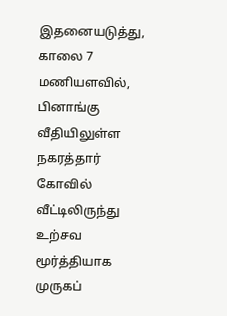இதனையடுத்து, காலை 7 மணியளவில், பினாங்கு வீதியிலுள்ள நகரத்தார் கோவில் வீட்டிலிருந்து உற்சவ மூர்த்தியாக முருகப்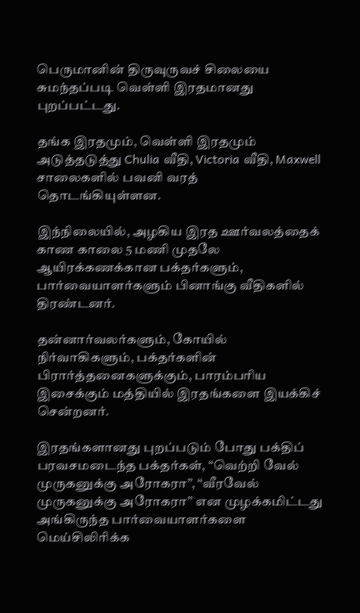பெருமானின் திருவுருவச் சிலையை சுமந்தப்படி வெள்ளி இரதமானது புறப்பட்டது.

தங்க இரதமும், வெள்ளி இரதமும் அடுத்தடுத்து Chulia வீதி, Victoria வீதி, Maxwell சாலைகளில் பவனி வரத் தொடங்கியுள்ளன.

இந்நிலையில், அழகிய இரத ஊர்வலத்தைக் காண காலை 5 மணி முதலே ஆயிரக்கணக்கான பக்தர்களும், பார்வையாளர்களும் பினாங்கு வீதிகளில் திரண்டனர்.

தன்னார்வலர்களும், கோயில் நிர்வாகிகளும், பக்தர்களின் பிரார்த்தனைகளுக்கும், பாரம்பரிய இசைக்கும் மத்தியில் இரதங்களை இயக்கிச் சென்றனர்.

இரதங்களானது புறப்படும் போது பக்திப் பரவசமடைந்த பக்தர்கள், “வெற்றி வேல் முருகனுக்கு அரோகரா”, “வீரவேல் முருகனுக்கு அரோகரா” என முழக்கமிட்டது அங்கிருந்த பார்வையாளர்களை மெய்சிலிரிக்க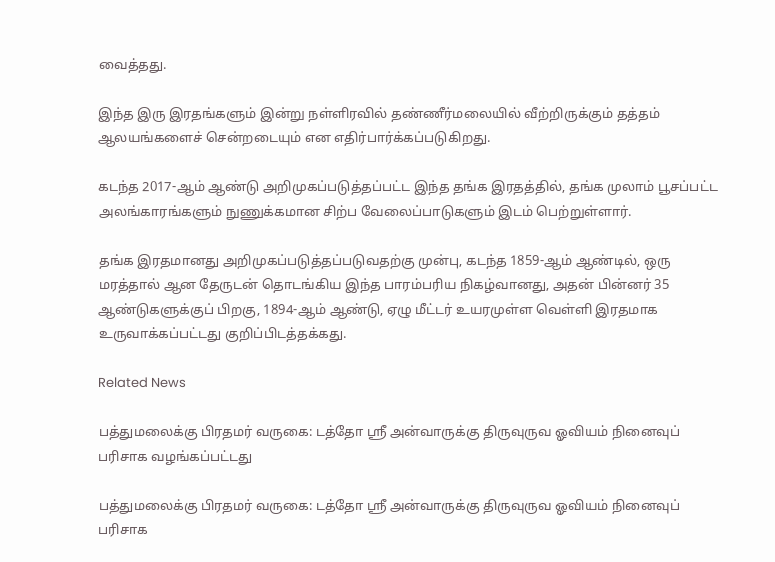வைத்தது.

இந்த இரு இரதங்களும் இன்று நள்ளிரவில் தண்ணீர்மலையில் வீற்றிருக்கும் தத்தம் ஆலயங்களைச் சென்றடையும் என எதிர்பார்க்கப்படுகிறது.

கடந்த 2017-ஆம் ஆண்டு அறிமுகப்படுத்தப்பட்ட இந்த தங்க இரதத்தில், தங்க முலாம் பூசப்பட்ட அலங்காரங்களும் நுணுக்கமான சிற்ப வேலைப்பாடுகளும் இடம் பெற்றுள்ளார்.

தங்க இரதமானது அறிமுகப்படுத்தப்படுவதற்கு முன்பு, கடந்த 1859-ஆம் ஆண்டில், ஒரு மரத்தால் ஆன தேருடன் தொடங்கிய இந்த பாரம்பரிய நிகழ்வானது, அதன் பின்னர் 35 ஆண்டுகளுக்குப் பிறகு, 1894-ஆம் ஆண்டு, ஏழு மீட்டர் உயரமுள்ள வெள்ளி இரதமாக உருவாக்கப்பட்டது குறிப்பிடத்தக்கது.

Related News

பத்துமலைக்கு பிரதமர் வருகை: டத்தோ ஶ்ரீ அன்வாருக்கு திருவுருவ ஓவியம் நினைவுப் பரிசாக வழங்கப்பட்டது

பத்துமலைக்கு பிரதமர் வருகை: டத்தோ ஶ்ரீ அன்வாருக்கு திருவுருவ ஓவியம் நினைவுப் பரிசாக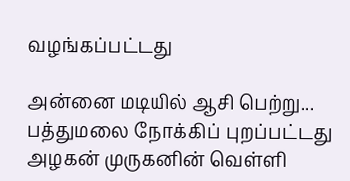வழங்கப்பட்டது

அன்னை மடியில் ஆசி பெற்று... பத்துமலை நோக்கிப் புறப்பட்டது அழகன் முருகனின் வெள்ளி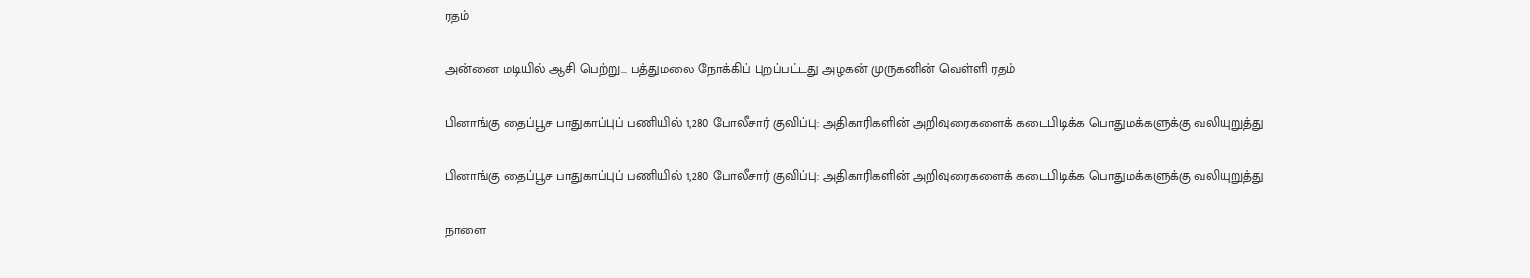ரதம்

அன்னை மடியில் ஆசி பெற்று... பத்துமலை நோக்கிப் புறப்பட்டது அழகன் முருகனின் வெள்ளி ரதம்

பினாங்கு தைப்பூச பாதுகாப்புப் பணியில் 1,280 போலீசார் குவிப்பு: அதிகாரிகளின் அறிவுரைகளைக் கடைபிடிக்க பொதுமக்களுக்கு வலியுறுத்து

பினாங்கு தைப்பூச பாதுகாப்புப் பணியில் 1,280 போலீசார் குவிப்பு: அதிகாரிகளின் அறிவுரைகளைக் கடைபிடிக்க பொதுமக்களுக்கு வலியுறுத்து

நாளை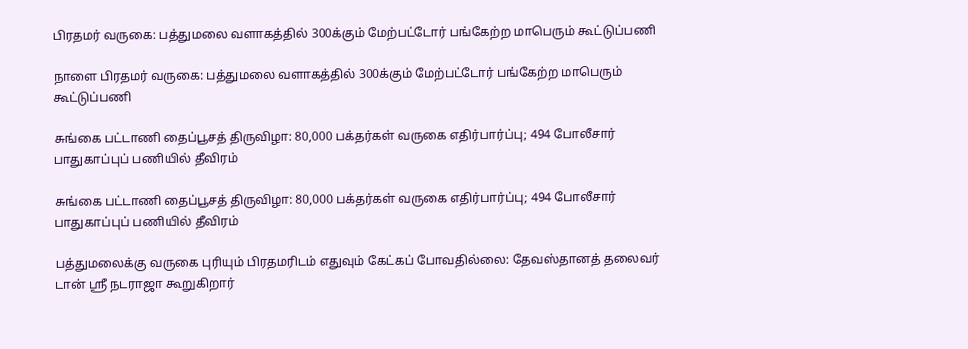பிரதமர் வருகை: பத்துமலை வளாகத்தில் 300க்கும் மேற்பட்டோர் பங்கேற்ற மாபெரும் கூட்டுப்பணி

நாளை பிரதமர் வருகை: பத்துமலை வளாகத்தில் 300க்கும் மேற்பட்டோர் பங்கேற்ற மாபெரும் கூட்டுப்பணி

சுங்கை பட்டாணி தைப்பூசத் திருவிழா: 80,000 பக்தர்கள் வருகை எதிர்பார்ப்பு; 494 போலீசார் பாதுகாப்புப் பணியில் தீவிரம்

சுங்கை பட்டாணி தைப்பூசத் திருவிழா: 80,000 பக்தர்கள் வருகை எதிர்பார்ப்பு; 494 போலீசார் பாதுகாப்புப் பணியில் தீவிரம்

பத்துமலைக்கு வருகை புரியும் பிரதமரிடம் எதுவும் கேட்கப் போவதில்லை: தேவஸ்தானத் தலைவர் டான் ஶ்ரீ நடராஜா கூறுகிறார்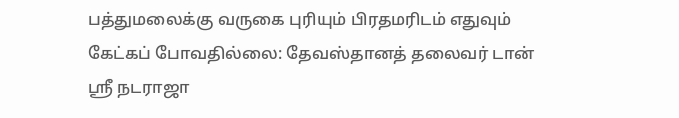பத்துமலைக்கு வருகை புரியும் பிரதமரிடம் எதுவும் கேட்கப் போவதில்லை: தேவஸ்தானத் தலைவர் டான் ஶ்ரீ நடராஜா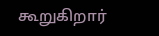கூறுகிறார்